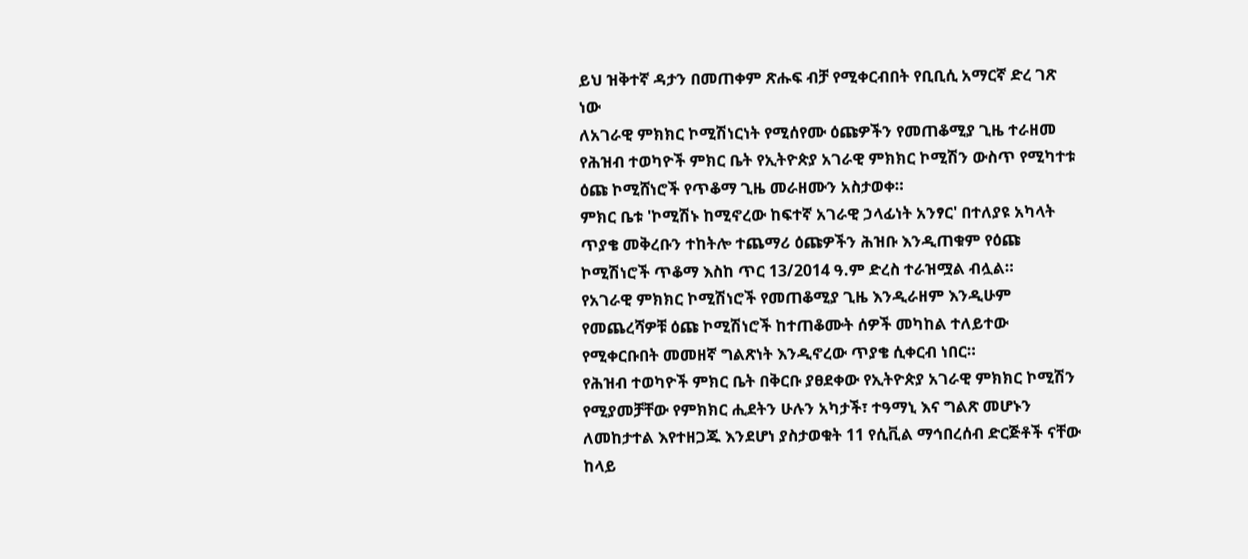ይህ ዝቅተኛ ዳታን በመጠቀም ጽሑፍ ብቻ የሚቀርብበት የቢቢሲ አማርኛ ድረ ገጽ ነው
ለአገራዊ ምክክር ኮሚሽነርነት የሚሰየሙ ዕጩዎችን የመጠቆሚያ ጊዜ ተራዘመ
የሕዝብ ተወካዮች ምክር ቤት የኢትዮጵያ አገራዊ ምክክር ኮሚሽን ውስጥ የሚካተቱ ዕጩ ኮሚሸነሮች የጥቆማ ጊዜ መራዘሙን አስታወቀ።
ምክር ቤቱ 'ኮሚሽኑ ከሚኖረው ከፍተኛ አገራዊ ኃላፊነት አንፃር' በተለያዩ አካላት ጥያቄ መቅረቡን ተከትሎ ተጨማሪ ዕጩዎችን ሕዝቡ እንዲጠቁም የዕጩ ኮሚሽነሮች ጥቆማ እስከ ጥር 13/2014 ዓ.ም ድረስ ተራዝሟል ብሏል።
የአገራዊ ምክክር ኮሚሽነሮች የመጠቆሚያ ጊዜ እንዲራዘም እንዲሁም የመጨረሻዎቹ ዕጩ ኮሚሽነሮች ከተጠቆሙት ሰዎች መካከል ተለይተው የሚቀርቡበት መመዘኛ ግልጽነት እንዲኖረው ጥያቄ ሲቀርብ ነበር።
የሕዝብ ተወካዮች ምክር ቤት በቅርቡ ያፀደቀው የኢትዮጵያ አገራዊ ምክክር ኮሚሽን የሚያመቻቸው የምክክር ሒደትን ሁሉን አካታች፣ ተዓማኒ እና ግልጽ መሆኑን ለመከታተል እየተዘጋጁ እንደሆነ ያስታወቁት 11 የሲቪል ማኅበረሰብ ድርጅቶች ናቸው ከላይ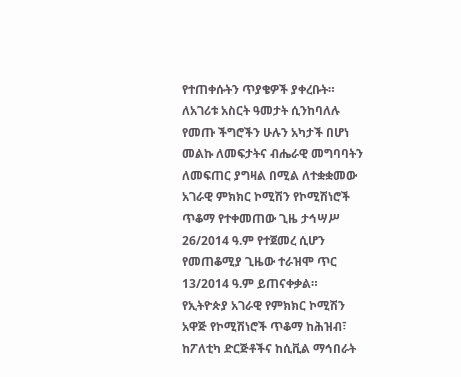የተጠቀሱትን ጥያቄዎች ያቀረቡት።
ለአገሪቱ አስርት ዓመታት ሲንከባለሉ የመጡ ችግሮችን ሁሉን አካታች በሆነ መልኩ ለመፍታትና ብሔራዊ መግባባትን ለመፍጠር ያግዛል በሚል ለተቋቋመው አገራዊ ምክክር ኮሚሽን የኮሚሽነሮች ጥቆማ የተቀመጠው ጊዜ ታኅሣሥ 26/2014 ዓ.ም የተጀመረ ሲሆን የመጠቆሚያ ጊዜው ተራዝሞ ጥር 13/2014 ዓ.ም ይጠናቀቃል።
የኢትዮጵያ አገራዊ የምክክር ኮሚሽን አዋጅ የኮሚሽነሮች ጥቆማ ከሕዝብ፣ ከፖለቲካ ድርጅቶችና ከሲቪል ማኅበራት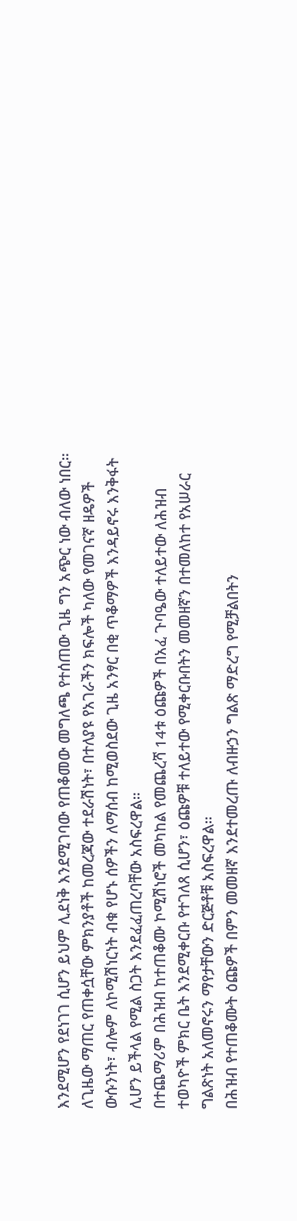እንደሚሆን የደነገገ ሲሆን ይህም ሊደነቅ እንደሚገባው የጠቆመው መግለጫ የተሰጠው ጊዜ ግን አጭር ነው ብለው ነበር።
ለጊዜው ማጠር የጠቀሷቸው ምክንያቶች ከመረጃው ተደራሽነት፣ በተለያዩ የአገራችን ክፍሎች ካለው የመገናኛ ዘዴዎች ውሱንነት፣ ብሎም ለኮሚሽነርነት ብቁ የሆኑ ሰዎችን ለማሰብ ከሚወስደው ጊዜ አንፃር በቂ ጥቆማዎች እንዳይኖሩ እንቅፋት ሊሆን ይችላል የሚል ስጋት እንደፈፈጠረባቸው አስፍረዋል።
በተጨማሪም በሕዝብ ከተጠቆሙ ኮሚሽነሮች መካከል የመጨረሻ 14ቱ ዕጩዎች በአፈ ጉባዔው ተለይተው ለሕዝብ ተወካዮች ምክር ቤት እንደሚቀርቡ የተገለጸ ሲሆን፣ ዕጩዎቹ ተለይተው የሚቀርቡበትን መመዘኛን በተመለከተ የአሠራር ግልጽነት አለመኖሩን ማየታቸውን ድርጅቶቹ አስፍረዋል።
በሕዝብ የተጠቆሙት ዕጩዎች በምን መመዘኛ እንደተመረጡ ለብዙኃን ግልጽ ማድረግ የሚቻልበትን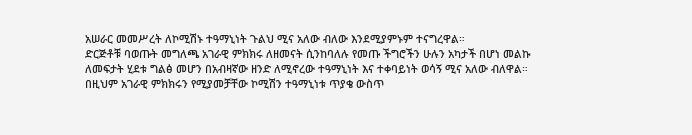አሠራር መመሥረት ለኮሚሽኑ ተዓማኒነት ጉልህ ሚና አለው ብለው እንደሚያምኑም ተናግረዋል።
ድርጅቶቹ ባወጡት መግለጫ አገራዊ ምክክሩ ለዘመናት ሲንከባለሉ የመጡ ችግሮችን ሁሉን አካታች በሆነ መልኩ ለመፍታት ሂደቱ ግልፅ መሆን በአብዛኛው ዘንድ ለሚኖረው ተዓማኒነት እና ተቀባይነት ወሳኝ ሚና አለው ብለዋል።
በዚህም አገራዊ ምክክሩን የሚያመቻቸው ኮሚሽን ተዓማኒነቱ ጥያቄ ውስጥ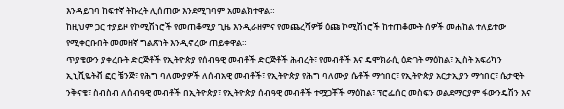እንዳይገባ ከፍተኛ ትኩረት ሊሰጠው እንደሚገባም አመልክተዋል።
ከዚህም ጋር ተያይዞ የኮሚሽነሮች የመጠቆሚያ ጊዜ እንዲራዘምና የመጨረሻዎቹ ዕጩ ኮሚሽነሮች ከተጠቆሙት ሰዎች መሐከል ተለይተው የሚቀርቡበት መመዘኛ ግልጽነት እንዲኖረው ጠይቀዋል።
ጥያቄውን ያቀረቡት ድርጅቶች የኢትዮጵያ የሰብዓዊ መብቶች ድርጅቶች ሕብረት፣ የመብቶች እና ዴሞክራሲ ዕድገት ማዕከል፣ ኢስት አፍሪካን ኢኒሺዬትቭ ፎር ቼንጅ፣ የሕግ ባለሙያዎች ለሰብአዊ መብቶች፣ የኢትዮጵያ የሕግ ባለሙያ ሴቶች ማኅበር፣ የኢትዮጵያ አርታኢያን ማኅበር፣ ሴታዊት ንቅናቄ፣ ስብስብ ለሰብዓዊ መብቶች በኢትዮጵያ፣ የኢትዮጵያ ሰብዓዊ መብቶች ተሟጋቾች ማዕከል፣ ፕሮፌሰር መስፍን ወልደማርያም ፋውንዴሽን እና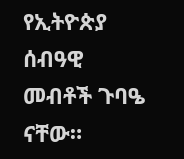የኢትዮጵያ ሰብዓዊ መብቶች ጉባዔ ናቸው።